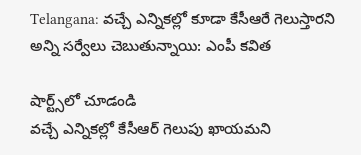Telangana: వచ్చే ఎన్నికల్లో కూడా కేసీఆరే గెలుస్తారని అన్ని సర్వేలు చెబుతున్నాయి: ఎంపీ కవిత

షార్ట్స్‌లో చూడండి
వచ్చే ఎన్నికల్లో కేసీఆర్ గెలుపు ఖాయమని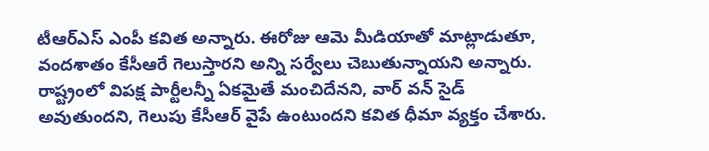టీఆర్ఎస్ ఎంపీ కవిత అన్నారు. ఈరోజు ఆమె మీడియాతో మాట్లాడుతూ, వందశాతం కేసీఆరే గెలుస్తారని అన్ని సర్వేలు చెబుతున్నాయని అన్నారు. రాష్ట్రంలో విపక్ష పార్టీలన్నీ ఏకమైతే మంచిదేనని, వార్ వన్ సైడ్ అవుతుందని, గెలుపు కేసీఆర్ వైపే ఉంటుందని కవిత ధీమా వ్యక్తం చేశారు.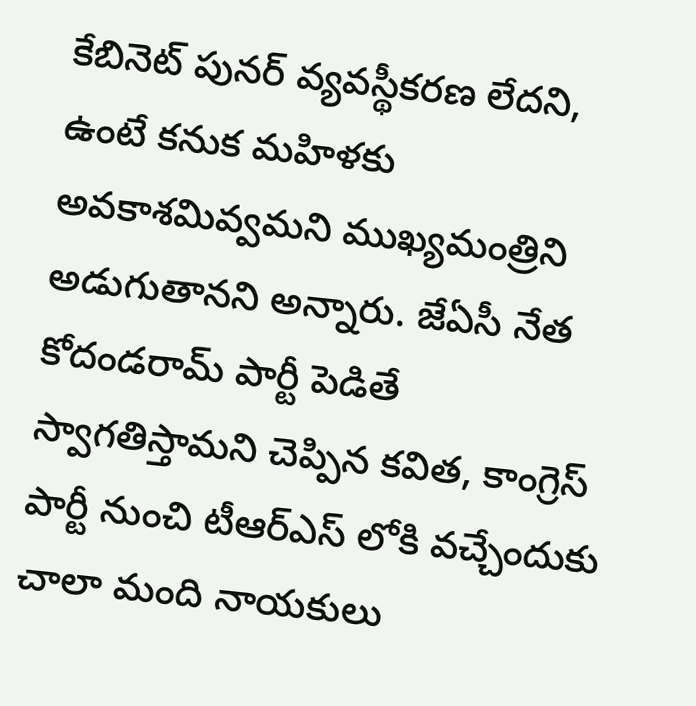కేబినెట్ పునర్ వ్యవస్థీకరణ లేదని, ఉంటే కనుక మహిళకు అవకాశమివ్వమని ముఖ్యమంత్రిని అడుగుతానని అన్నారు. జేఏసీ నేత కోదండరామ్ పార్టీ పెడితే స్వాగతిస్తామని చెప్పిన కవిత, కాంగ్రెస్ పార్టీ నుంచి టీఆర్ఎస్ లోకి వచ్చేందుకు చాలా మంది నాయకులు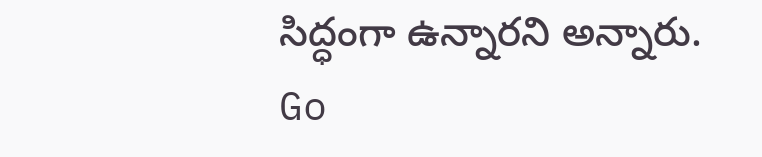సిద్ధంగా ఉన్నారని అన్నారు.
Go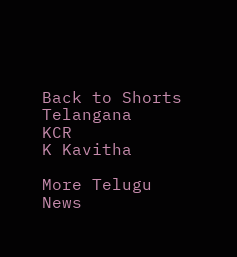Back to Shorts
Telangana
KCR
K Kavitha

More Telugu News